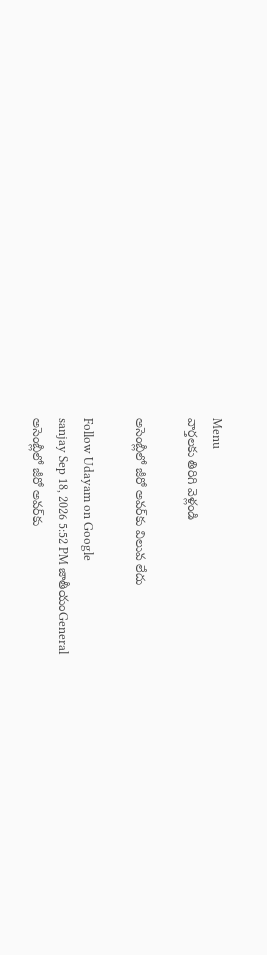Menu
వార్తలకు తిరిగి వెళ్లండి

అసెంబ్లీలో జీరో అవర్‌కు విలువ లేదు

Follow Udayam on Google
sanjay Sep 18, 2026 5:52 PM జాతీయంGeneral
అసెంబ్లీలో జీరో అవర్‌కు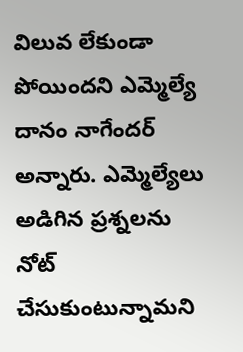విలువ లేకుండా పోయిందని ఎమ్మెల్యే దానం నాగేందర్ అన్నారు. ఎమ్మెల్యేలు అడిగిన ప్రశ్నలను నోట్‌ చేసుకుంటున్నామని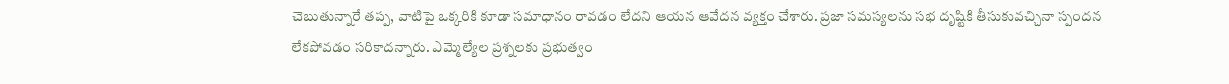చెబుతున్నారే తప్ప, వాటిపై ఒక్కరికి కూడా సమాధానం రావడం లేదని ఆయన ఆవేదన వ్యక్తం చేశారు. ప్రజా సమస్యలను సభ దృష్టికి తీసుకువచ్చినా స్పందన లేకపోవడం సరికాదన్నారు. ఎమ్మెల్యేల ప్రశ్నలకు ప్రభుత్వం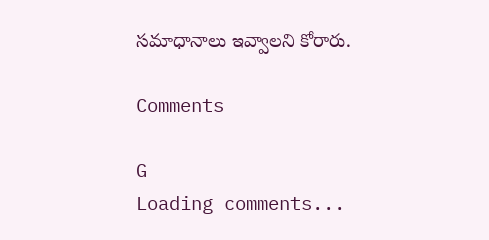సమాధానాలు ఇవ్వాలని కోరారు.

Comments

G
Loading comments...